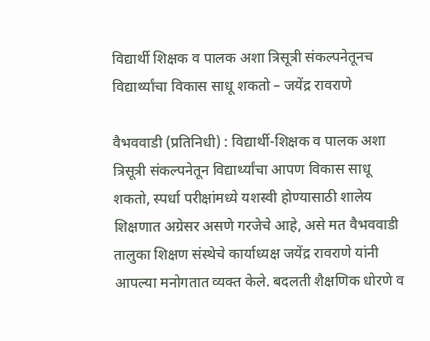विद्यार्थी शिक्षक व पालक अशा त्रिसूत्री संकल्पनेतूनच विद्यार्थ्यांचा विकास साधू शकतो – जयेंद्र रावराणे

वैभववाडी (प्रतिनिधी) : विद्यार्थी-शिक्षक व पालक अशा त्रिसूत्री संकल्पनेतून विद्यार्थ्यांचा आपण विकास साधू शकतो, स्पर्धा परीक्षांमध्ये यशस्वी होण्यासाठी शालेय शिक्षणात अग्रेसर असणे गरजेचे आहे, असे मत वैभववाडी तालुका शिक्षण संस्थेचे कार्याध्यक्ष जयेंद्र रावराणे यांनी आपल्या मनोगतात व्यक्त केले. बदलती शैक्षणिक धोरणे व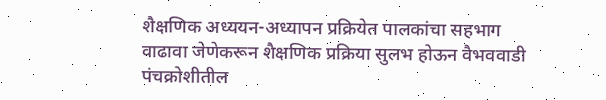शैक्षणिक अध्ययन-अध्यापन प्रक्रियेत पालकांचा सहभाग वाढावा जेणेकरून शैक्षणिक प्रक्रिया सुलभ होऊन वैभववाडी पंचक्रोशीतील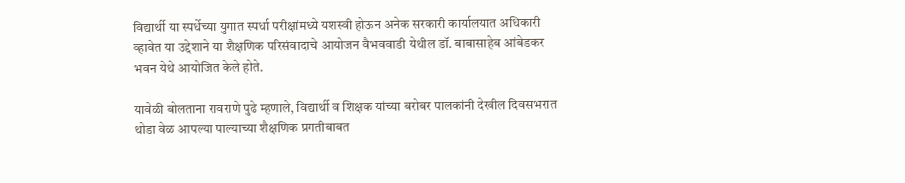विद्यार्थी या स्पर्धेच्या युगात स्पर्धा परीक्षांमध्ये यशस्वी होऊन अनेक सरकारी कार्यालयात अधिकारी व्हावेत या उद्देशाने या शैक्षणिक परिसंवादाचे आयोजन वैभववाडी येथील डॉ. बाबासाहेब आंबेडकर भवन येथे आयोजित केले होते.

यावेळी बोलताना रावराणे पुढे म्हणाले, विद्यार्थी व शिक्षक यांच्या बरोबर पालकांनी देखील दिवसभरात थोडा वेळ आपल्या पाल्याच्या शैक्षणिक प्रगतीबाबत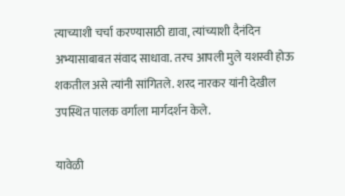त्याच्याशी चर्चा करण्यासाठी द्यावा, त्यांच्याशी दैनंदिन अभ्यासाबाबत संवाद साधावा. तरच आपली मुले यशस्वी होऊ शकतील असे त्यांनी सांगितले. शरद नारकर यांनी देखील उपस्थित पालक वर्गाला मार्गदर्शन केले.

यावेळी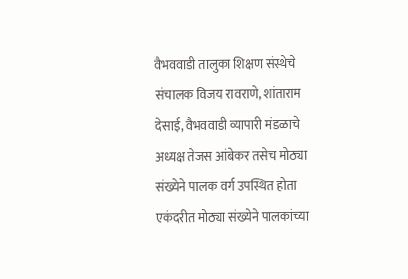वैभववाडी तालुका शिक्षण संस्थेचे संचालक विजय रावराणे, शांताराम देसाई, वैभववाडी व्यापारी मंडळाचे अध्यक्ष तेजस आंबेकर तसेच मोठ्या संख्येने पालक वर्ग उपस्थित होता एकंदरीत मोठ्या संख्येने पालकांच्या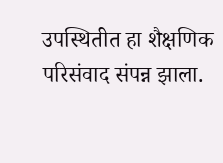उपस्थितीत हा शैक्षणिक परिसंवाद संपन्न झाला.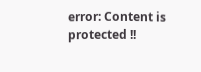error: Content is protected !!